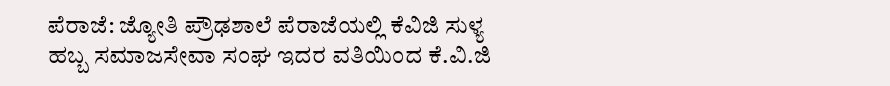ಪೆರಾಜೆ: ಜ್ಯೋತಿ ಪ್ರೌಢಶಾಲೆ ಪೆರಾಜೆಯಲ್ಲಿ ಕೆವಿಜಿ ಸುಳ್ಯ ಹಬ್ಬ ಸಮಾಜಸೇವಾ ಸಂಘ ಇದರ ವತಿಯಿಂದ ಕೆ.ವಿ.ಜಿ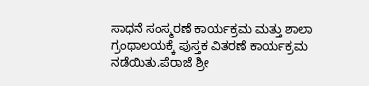ಸಾಧನೆ ಸಂಸ್ಮರಣೆ ಕಾರ್ಯಕ್ರಮ ಮತ್ತು ಶಾಲಾ ಗ್ರಂಥಾಲಯಕ್ಕೆ ಪುಸ್ತಕ ವಿತರಣೆ ಕಾರ್ಯಕ್ರಮ ನಡೆಯಿತು.ಪೆರಾಜೆ ಶ್ರೀ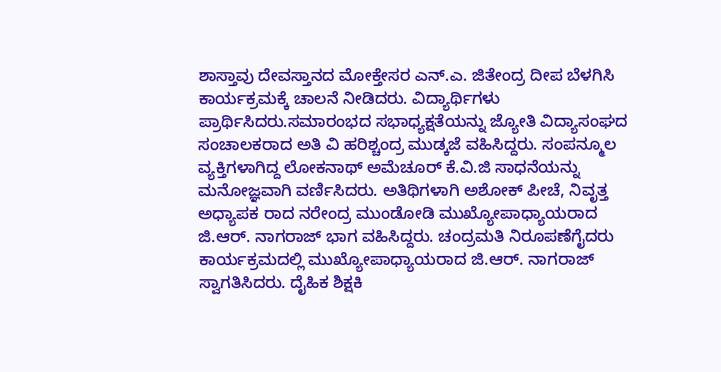ಶಾಸ್ತಾವು ದೇವಸ್ತಾನದ ಮೋಕ್ತೇಸರ ಎನ್.ಎ. ಜಿತೇಂದ್ರ ದೀಪ ಬೆಳಗಿಸಿ
ಕಾರ್ಯಕ್ರಮಕ್ಕೆ ಚಾಲನೆ ನೀಡಿದರು. ವಿದ್ಯಾರ್ಥಿಗಳು ಪ್ರಾರ್ಥಿಸಿದರು.ಸಮಾರಂಭದ ಸಭಾಧ್ಯಕ್ಷತೆಯನ್ನು ಜ್ಯೋತಿ ವಿದ್ಯಾಸಂಘದ ಸಂಚಾಲಕರಾದ ಅತಿ ವಿ ಹರಿಶ್ಚಂದ್ರ ಮುಡ್ಕಜೆ ವಹಿಸಿದ್ದರು. ಸಂಪನ್ಮೂಲ ವ್ಯಕ್ತಿಗಳಾಗಿದ್ದ ಲೋಕನಾಥ್ ಅಮೆಚೂರ್ ಕೆ.ವಿ.ಜಿ ಸಾಧನೆಯನ್ನು ಮನೋಜ್ಞವಾಗಿ ವರ್ಣಿಸಿದರು. ಅತಿಥಿಗಳಾಗಿ ಅಶೋಕ್ ಪೀಚೆ, ನಿವೃತ್ತ ಅಧ್ಯಾಪಕ ರಾದ ನರೇಂದ್ರ ಮುಂಡೋಡಿ ಮುಖ್ಯೋಪಾಧ್ಯಾಯರಾದ ಜಿ.ಆರ್. ನಾಗರಾಜ್ ಭಾಗ ವಹಿಸಿದ್ದರು. ಚಂದ್ರಮತಿ ನಿರೂಪಣೆಗೈದರು ಕಾರ್ಯಕ್ರಮದಲ್ಲಿ ಮುಖ್ಯೋಪಾಧ್ಯಾಯರಾದ ಜಿ.ಆರ್. ನಾಗರಾಜ್ ಸ್ವಾಗತಿಸಿದರು. ದೈಹಿಕ ಶಿಕ್ಷಕಿ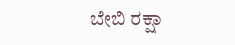ಬೇಬಿ ರಕ್ಷಾ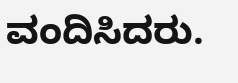ವಂದಿಸಿದರು.